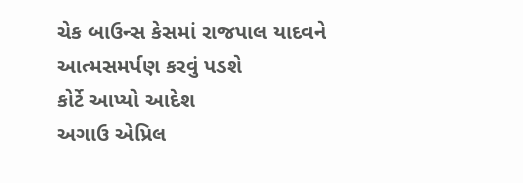ચેક બાઉન્સ કેસમાં રાજપાલ યાદવને આત્મસમર્પણ કરવું પડશે
કોર્ટે આપ્યો આદેશ
અગાઉ એપ્રિલ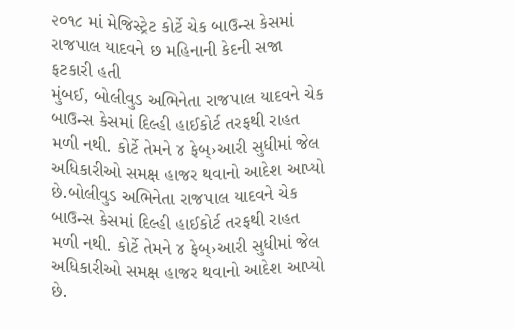૨૦૧૮ માં મેજિસ્ટ્રેટ કોર્ટે ચેક બાઉન્સ કેસમાં રાજપાલ યાદવને છ મહિનાની કેદની સજા ફટકારી હતી
મુંબઈ, બોલીવુડ અભિનેતા રાજપાલ યાદવને ચેક બાઉન્સ કેસમાં દિલ્હી હાઈકોર્ટ તરફથી રાહત મળી નથી. કોર્ટે તેમને ૪ ફેબ્›આરી સુધીમાં જેલ અધિકારીઓ સમક્ષ હાજર થવાનો આદેશ આપ્યો છે.બોલીવુડ અભિનેતા રાજપાલ યાદવને ચેક બાઉન્સ કેસમાં દિલ્હી હાઈકોર્ટ તરફથી રાહત મળી નથી. કોર્ટે તેમને ૪ ફેબ્›આરી સુધીમાં જેલ અધિકારીઓ સમક્ષ હાજર થવાનો આદેશ આપ્યો છે.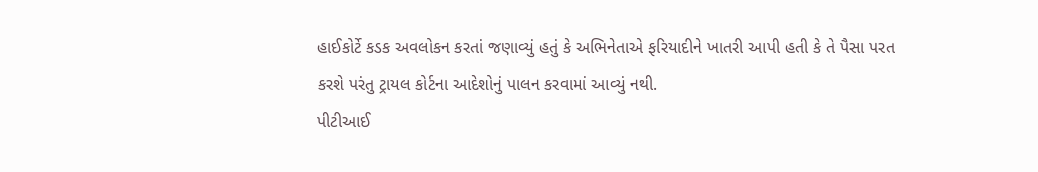હાઈકોર્ટે કડક અવલોકન કરતાં જણાવ્યું હતું કે અભિનેતાએ ફરિયાદીને ખાતરી આપી હતી કે તે પૈસા પરત કરશે પરંતુ ટ્રાયલ કોર્ટના આદેશોનું પાલન કરવામાં આવ્યું નથી.
પીટીઆઈ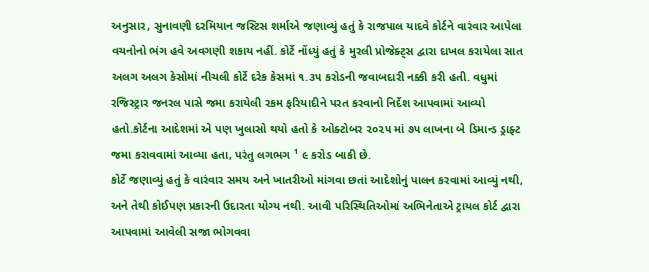અનુસાર, સુનાવણી દરમિયાન જસ્ટિસ શર્માએ જણાવ્યું હતું કે રાજપાલ યાદવે કોર્ટને વારંવાર આપેલા વચનોનો ભંગ હવે અવગણી શકાય નહીં. કોર્ટે નોંધ્યું હતું કે મુરલી પ્રોજેક્ટ્સ દ્વારા દાખલ કરાયેલા સાત અલગ અલગ કેસોમાં નીચલી કોર્ટે દરેક કેસમાં ૧.૩૫ કરોડની જવાબદારી નક્કી કરી હતી. વધુમાં રજિસ્ટ્રાર જનરલ પાસે જમા કરાયેલી રકમ ફરિયાદીને પરત કરવાનો નિર્દેશ આપવામાં આવ્યો હતો.કોર્ટના આદેશમાં એ પણ ખુલાસો થયો હતો કે ઓક્ટોબર ૨૦૨૫ માં ૭૫ લાખના બે ડિમાન્ડ ડ્રાફ્ટ જમા કરાવવામાં આવ્યા હતા, પરંતુ લગભગ ¹ ૯ કરોડ બાકી છે.
કોર્ટે જણાવ્યું હતું કે વારંવાર સમય અને ખાતરીઓ માંગવા છતાં આદેશોનું પાલન કરવામાં આવ્યું નથી, અને તેથી કોઈપણ પ્રકારની ઉદારતા યોગ્ય નથી. આવી પરિસ્થિતિઓમાં અભિનેતાએ ટ્રાયલ કોર્ટ દ્વારા આપવામાં આવેલી સજા ભોગવવા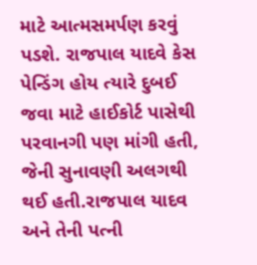માટે આત્મસમર્પણ કરવું પડશે. રાજપાલ યાદવે કેસ પેન્ડિંગ હોય ત્યારે દુબઈ જવા માટે હાઈકોર્ટ પાસેથી પરવાનગી પણ માંગી હતી, જેની સુનાવણી અલગથી થઈ હતી.રાજપાલ યાદવ અને તેની પત્ની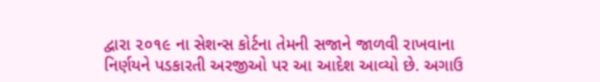દ્વારા ૨૦૧૯ ના સેશન્સ કોર્ટના તેમની સજાને જાળવી રાખવાના નિર્ણયને પડકારતી અરજીઓ પર આ આદેશ આવ્યો છે. અગાઉ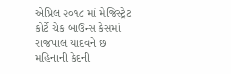એપ્રિલ ૨૦૧૮ માં મેજિસ્ટ્રેટ કોર્ટે ચેક બાઉન્સ કેસમાં રાજપાલ યાદવને છ મહિનાની કેદની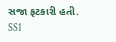સજા ફટકારી હતી. SS1